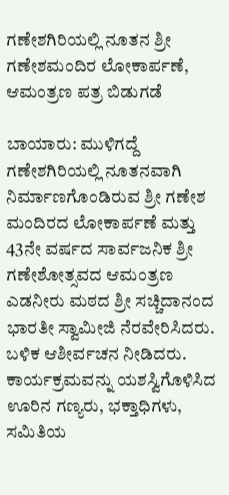ಗಣೇಶಗಿರಿಯಲ್ಲಿ ನೂತನ ಶ್ರೀ ಗಣೇಶಮಂದಿರ ಲೋಕಾರ್ಪಣೆ, ಆಮಂತ್ರಣ ಪತ್ರ ಬಿಡುಗಡೆ

ಬಾಯಾರು: ಮುಳಿಗದ್ದೆ ಗಣೇಶಗಿರಿಯಲ್ಲಿ ನೂತನವಾಗಿ ನಿರ್ಮಾಣಗೊಂಡಿರುವ ಶ್ರೀ ಗಣೇಶ ಮಂದಿರದ ಲೋಕಾರ್ಪಣೆ ಮತ್ತು 43ನೇ ವರ್ಷದ ಸಾರ್ವಜನಿಕ ಶ್ರೀ ಗಣೇಶೋತ್ಸವದ ಆಮಂತ್ರಣ ಎಡನೀರು ಮಠದ ಶ್ರೀ ಸಚ್ಚಿದಾನಂದ ಭಾರತೀ ಸ್ವಾಮೀಜಿ ನೆರವೇರಿಸಿದರು. ಬಳಿಕ ಆಶೀರ್ವಚನ ನೀಡಿದರು. ಕಾರ್ಯಕ್ರಮವನ್ನು ಯಶಸ್ವಿಗೊಳಿಸಿದ ಊರಿನ ಗಣ್ಯರು, ಭಕ್ತಾಧಿಗಳು, ಸಮಿತಿಯ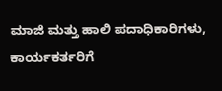ಮಾಜಿ ಮತ್ತು ಹಾಲಿ ಪದಾಧಿಕಾರಿಗಳು, ಕಾರ್ಯಕರ್ತರಿಗೆ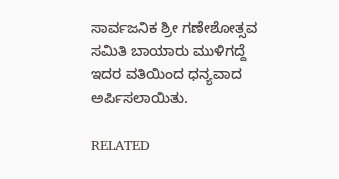ಸಾರ್ವಜನಿಕ ಶ್ರೀ ಗಣೇಶೋತ್ಸವ ಸಮಿತಿ ಬಾಯಾರು ಮುಳಿಗದ್ದೆ ಇದರ ವತಿಯಿಂದ ಧನ್ಯವಾದ ಅರ್ಪಿಸಲಾಯಿತು.

RELATED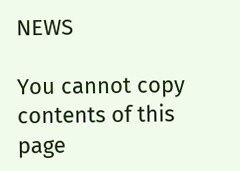NEWS

You cannot copy contents of this page